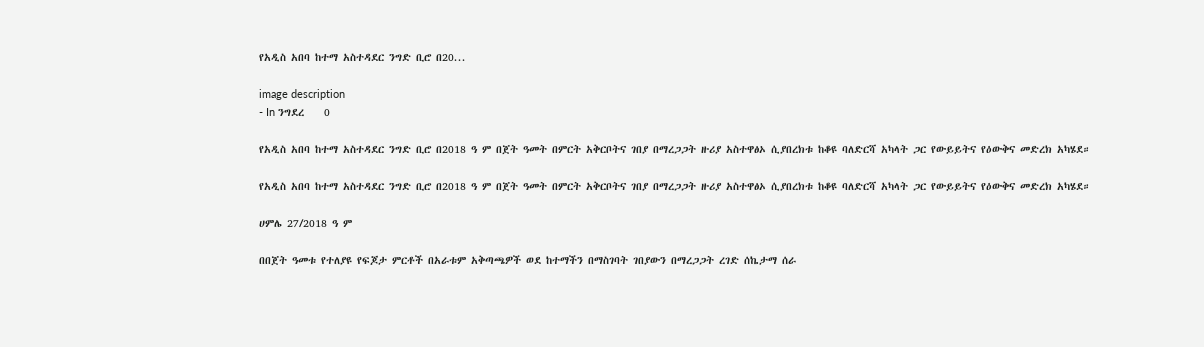የአዲስ አበባ ከተማ አስተዳደር ንግድ ቢሮ በ20...

image description
- In ንግደረ    0

የአዲስ አበባ ከተማ አስተዳደር ንግድ ቢሮ በ2018 ዓ ም በጀት ዓመት በምርት አቅርቦትና ገበያ በማረጋጋት ዙሪያ አስተዋፅኦ ሲያበረክቱ ከቆዩ ባለድርሻ አካላት ጋር የውይይትና የዕውቅና መድረክ አካሄደ።

የአዲስ አበባ ከተማ አስተዳደር ንግድ ቢሮ በ2018 ዓ ም በጀት ዓመት በምርት አቅርቦትና ገበያ በማረጋጋት ዙሪያ አስተዋፅኦ ሲያበረክቱ ከቆዩ ባለድርሻ አካላት ጋር የውይይትና የዕውቅና መድረክ አካሄደ።

ሀምሌ 27/2018 ዓ ም

በበጀት ዓመቱ የተለያዩ የፍጆታ ምርቶች በአራቱም አቅጣጫዎች ወደ ከተማችን በማስገባት ገበያውን በማረጋጋት ረገድ ሰኬታማ ሰራ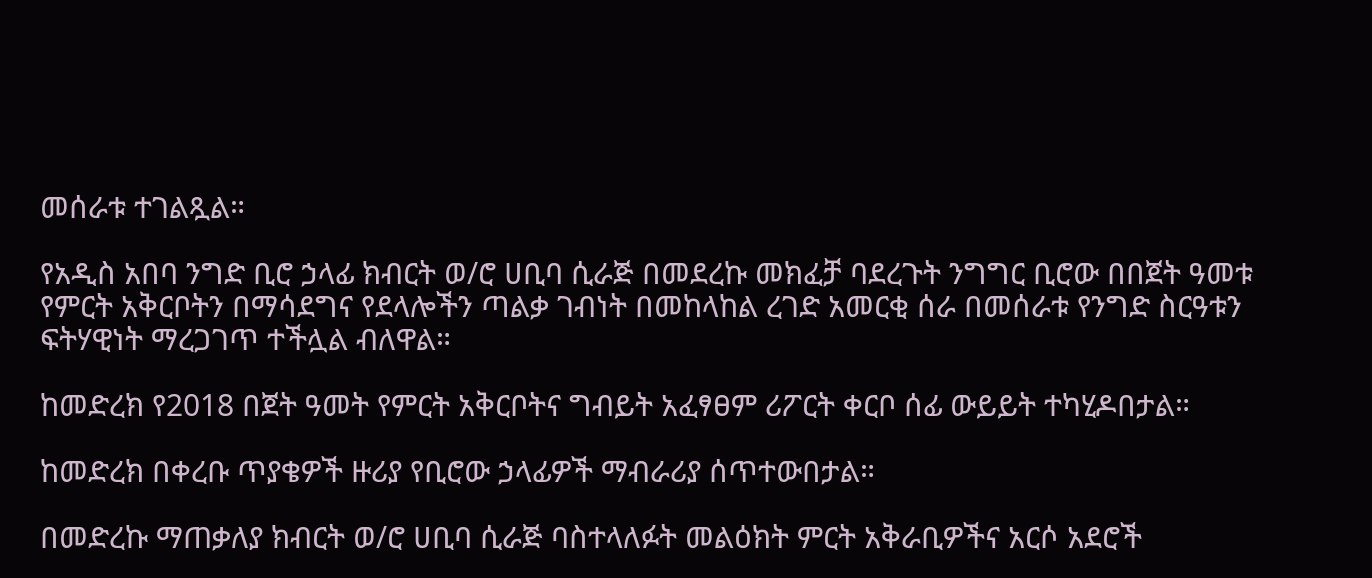መሰራቱ ተገልጿል።

የአዲስ አበባ ንግድ ቢሮ ኃላፊ ክብርት ወ/ሮ ሀቢባ ሲራጅ በመደረኩ መክፈቻ ባደረጉት ንግግር ቢሮው በበጀት ዓመቱ የምርት አቅርቦትን በማሳደግና የደላሎችን ጣልቃ ገብነት በመከላከል ረገድ አመርቂ ሰራ በመሰራቱ የንግድ ስርዓቱን ፍትሃዊነት ማረጋገጥ ተችሏል ብለዋል።

ከመድረክ የ2018 በጀት ዓመት የምርት አቅርቦትና ግብይት አፈፃፀም ሪፖርት ቀርቦ ሰፊ ውይይት ተካሂዶበታል።

ከመድረክ በቀረቡ ጥያቄዎች ዙሪያ የቢሮው ኃላፊዎች ማብራሪያ ሰጥተውበታል።

በመድረኩ ማጠቃለያ ክብርት ወ/ሮ ሀቢባ ሲራጅ ባስተላለፉት መልዕክት ምርት አቅራቢዎችና አርሶ አደሮች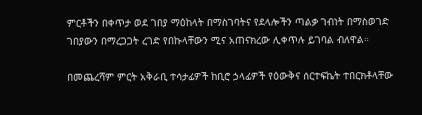ምርቶችን በቀጥታ ወደ ገበያ ማዕከላት በማስገባትና የደላሎችን ጣልቃ ገብነት በማስወገድ ገበያውን በማረጋጋት ረገድ የበኩላቸውን ሚና አጠናክረው ሊቀጥሉ ይገባል ብለዋል።

በመጨረሻም ምርት አቅራቢ ተሳታፊዎች ከቢሮ ኃላፊዎች የዕውቅና ሰርተፍኬት ተበርክቶላቸው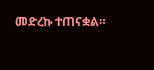መድረኩ ተጠናቋል።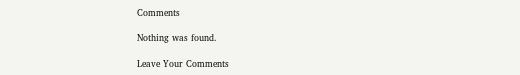Comments

Nothing was found.

Leave Your Comments